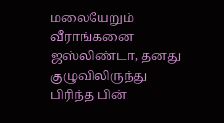மலையேறும் வீராங்கனை ஜஸ்லிண்டா, தனது குழுவிலிருந்து பிரிந்த பின்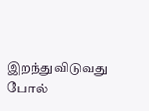இறந்துவிடுவது போல்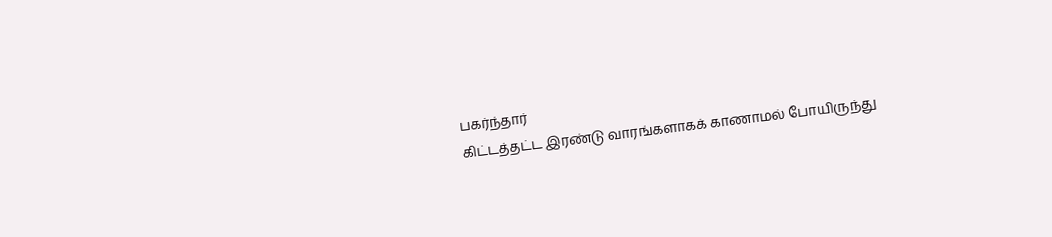பகர்ந்தார்
கிட்டத்தட்ட இரண்டு வாரங்களாகக் காணாமல் போயிருந்து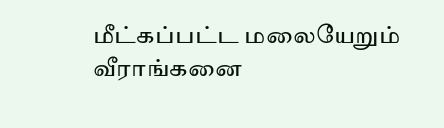மீட்கப்பட்ட மலையேறும் வீராங்கனை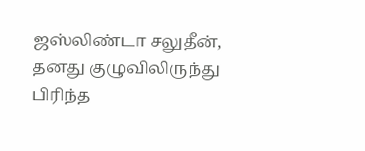ஜஸ்லிண்டா சலுதீன், தனது குழுவிலிருந்து பிரிந்த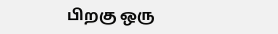பிறகு ஒரு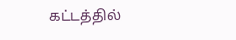கட்டத்தில்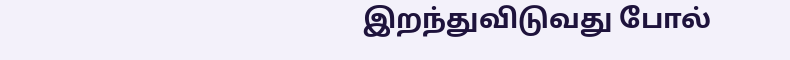இறந்துவிடுவது போல்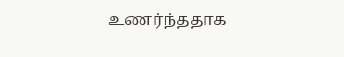உணர்ந்ததாக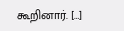கூறினார். […]